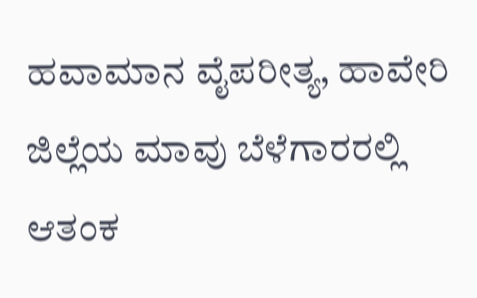ಹವಾಮಾನ ವೈಪರೀತ್ಯ, ಹಾವೇರಿ ಜಿಲ್ಲೆಯ ಮಾವು ಬೆಳೆಗಾರರಲ್ಲಿ ಆತಂಕ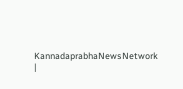KannadaprabhaNewsNetwork |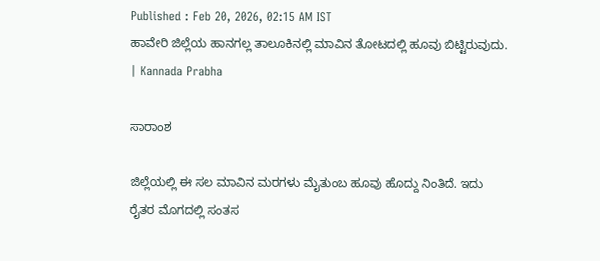Published : Feb 20, 2026, 02:15 AM IST
ಹಾವೇರಿ ಜಿಲ್ಲೆಯ ಹಾನಗಲ್ಲ ತಾಲೂಕಿನಲ್ಲಿ ಮಾವಿನ ತೋಟದಲ್ಲಿ ಹೂವು ಬಿಟ್ಟಿರುವುದು. | Kannada Prabha

ಸಾರಾಂಶ

ಜಿಲ್ಲೆಯಲ್ಲಿ ಈ ಸಲ ಮಾವಿನ ಮರಗಳು ಮೈತುಂಬ ಹೂವು ಹೊದ್ದು ನಿಂತಿದೆ. ಇದು ರೈತರ ಮೊಗದಲ್ಲಿ ಸಂತಸ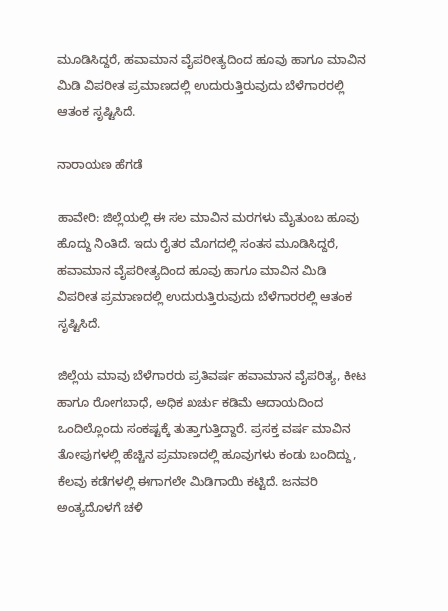ಮೂಡಿಸಿದ್ದರೆ, ಹವಾಮಾನ ವೈಪರೀತ್ಯದಿಂದ ಹೂವು ಹಾಗೂ ಮಾವಿನ ಮಿಡಿ ವಿಪರೀತ ಪ್ರಮಾಣದಲ್ಲಿ ಉದುರುತ್ತಿರುವುದು ಬೆಳೆಗಾರರಲ್ಲಿ ಆತಂಕ ಸೃಷ್ಟಿಸಿದೆ.

ನಾರಾಯಣ ಹೆಗಡೆ

ಹಾವೇರಿ: ಜಿಲ್ಲೆಯಲ್ಲಿ ಈ ಸಲ ಮಾವಿನ ಮರಗಳು ಮೈತುಂಬ ಹೂವು ಹೊದ್ದು ನಿಂತಿದೆ. ಇದು ರೈತರ ಮೊಗದಲ್ಲಿ ಸಂತಸ ಮೂಡಿಸಿದ್ದರೆ, ಹವಾಮಾನ ವೈಪರೀತ್ಯದಿಂದ ಹೂವು ಹಾಗೂ ಮಾವಿನ ಮಿಡಿ ವಿಪರೀತ ಪ್ರಮಾಣದಲ್ಲಿ ಉದುರುತ್ತಿರುವುದು ಬೆಳೆಗಾರರಲ್ಲಿ ಆತಂಕ ಸೃಷ್ಟಿಸಿದೆ.

ಜಿಲ್ಲೆಯ ಮಾವು ಬೆಳೆಗಾರರು ಪ್ರತಿವರ್ಷ ಹವಾಮಾನ ವೈಪರಿತ್ಯ, ಕೀಟ ಹಾಗೂ ರೋಗಬಾಧೆ, ಅಧಿಕ ಖರ್ಚು ಕಡಿಮೆ ಆದಾಯದಿಂದ ಒಂದಿಲ್ಲೊಂದು ಸಂಕಷ್ಟಕ್ಕೆ ತುತ್ತಾಗುತ್ತಿದ್ದಾರೆ. ಪ್ರಸಕ್ತ ವರ್ಷ ಮಾವಿನ ತೋಪುಗಳಲ್ಲಿ ಹೆಚ್ಚಿನ ಪ್ರಮಾಣದಲ್ಲಿ ಹೂವುಗಳು ಕಂಡು ಬಂದಿದ್ದು, ಕೆಲವು ಕಡೆಗಳಲ್ಲಿ ಈಗಾಗಲೇ ಮಿಡಿಗಾಯಿ ಕಟ್ಟಿದೆ. ಜನವರಿ ಅಂತ್ಯದೊಳಗೆ ಚಳಿ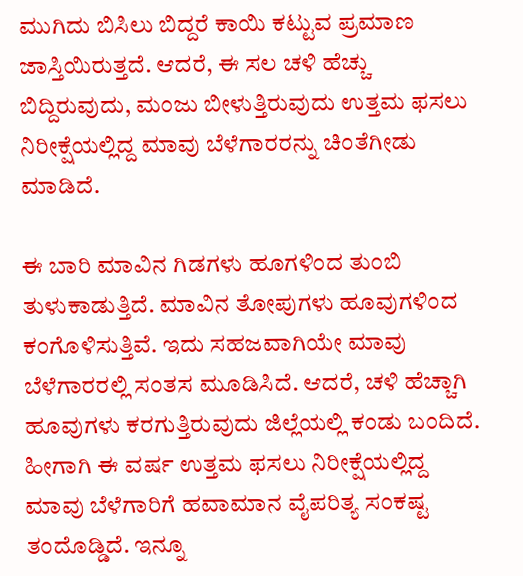ಮುಗಿದು ಬಿಸಿಲು ಬಿದ್ದರೆ ಕಾಯಿ ಕಟ್ಟುವ ಪ್ರಮಾಣ ಜಾಸ್ತಿಯಿರುತ್ತದೆ. ಆದರೆ, ಈ ಸಲ ಚಳಿ ಹೆಚ್ಚು ಬಿದ್ದಿರುವುದು, ಮಂಜು ಬೀಳುತ್ತಿರುವುದು ಉತ್ತಮ ಫಸಲು ನಿರೀಕ್ಷೆಯಲ್ಲಿದ್ದ ಮಾವು ಬೆಳೆಗಾರರನ್ನು ಚಿಂತೆಗೀಡು ಮಾಡಿದೆ.

ಈ ಬಾರಿ ಮಾವಿನ ಗಿಡಗಳು ಹೂಗಳಿಂದ ತುಂಬಿ ತುಳುಕಾಡುತ್ತಿದೆ. ಮಾವಿನ ತೋಪುಗಳು ಹೂವುಗಳಿಂದ ಕಂಗೊಳಿಸುತ್ತಿವೆ. ಇದು ಸಹಜವಾಗಿಯೇ ಮಾವು ಬೆಳೆಗಾರರಲ್ಲಿ ಸಂತಸ ಮೂಡಿಸಿದೆ. ಆದರೆ, ಚಳಿ ಹೆಚ್ಚಾಗಿ ಹೂವುಗಳು ಕರಗುತ್ತಿರುವುದು ಜಿಲ್ಲೆಯಲ್ಲಿ ಕಂಡು ಬಂದಿದೆ. ಹೀಗಾಗಿ ಈ ವರ್ಷ ಉತ್ತಮ ಫಸಲು ನಿರೀಕ್ಷೆಯಲ್ಲಿದ್ದ ಮಾವು ಬೆಳೆಗಾರಿಗೆ ಹವಾಮಾನ ವೈಪರಿತ್ಯ ಸಂಕಷ್ಟ ತಂದೊಡ್ಡಿದೆ. ಇನ್ನೂ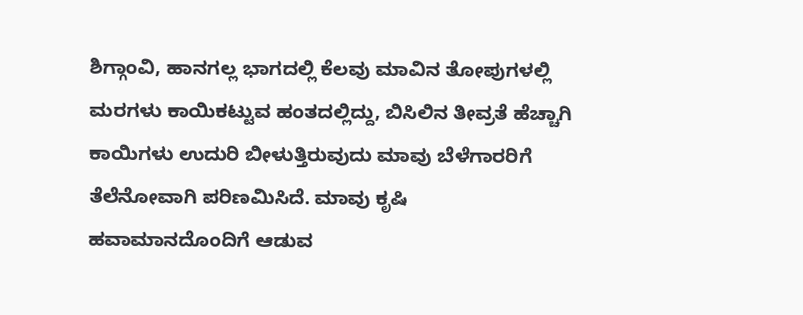ಶಿಗ್ಗಾಂವಿ, ಹಾನಗಲ್ಲ ಭಾಗದಲ್ಲಿ ಕೆಲವು ಮಾವಿನ ತೋಪುಗಳಲ್ಲಿ ಮರಗಳು ಕಾಯಿಕಟ್ಟುವ ಹಂತದಲ್ಲಿದ್ದು, ಬಿಸಿಲಿನ ತೀವ್ರತೆ ಹೆಚ್ಚಾಗಿ ಕಾಯಿಗಳು ಉದುರಿ ಬೀಳುತ್ತಿರುವುದು ಮಾವು ಬೆಳೆಗಾರರಿಗೆ ತೆಲೆನೋವಾಗಿ ಪರಿಣಮಿಸಿದೆ. ಮಾವು ಕೃಷಿ ಹವಾಮಾನದೊಂದಿಗೆ ಆಡುವ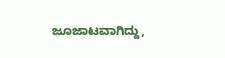ಜೂಜಾಟವಾಗಿದ್ದು,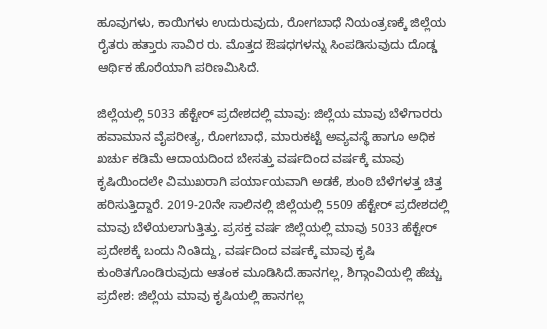ಹೂವುಗಳು, ಕಾಯಿಗಳು ಉದುರುವುದು, ರೋಗಬಾಧೆ ನಿಯಂತ್ರಣಕ್ಕೆ ಜಿಲ್ಲೆಯ ರೈತರು ಹತ್ತಾರು ಸಾವಿರ ರು. ಮೊತ್ತದ ಔಷಧಗಳನ್ನು ಸಿಂಪಡಿಸುವುದು ದೊಡ್ಡ ಆರ್ಥಿಕ ಹೊರೆಯಾಗಿ ಪರಿಣಮಿಸಿದೆ.

ಜಿಲ್ಲೆಯಲ್ಲಿ 5033 ಹೆಕ್ಟೇರ್ ಪ್ರದೇಶದಲ್ಲಿ ಮಾವು: ಜಿಲ್ಲೆಯ ಮಾವು ಬೆಳೆಗಾರರು ಹವಾಮಾನ ವೈಪರೀತ್ಯ, ರೋಗಬಾಧೆ, ಮಾರುಕಟ್ಟೆ ಅವ್ಯವಸ್ಥೆ ಹಾಗೂ ಅಧಿಕ ಖರ್ಚು ಕಡಿಮೆ ಆದಾಯದಿಂದ ಬೇಸತ್ತು ವರ್ಷದಿಂದ ವರ್ಷಕ್ಕೆ ಮಾವು ಕೃಷಿಯಿಂದಲೇ ವಿಮುಖರಾಗಿ ಪರ್ಯಾಯವಾಗಿ ಅಡಕೆ, ಶುಂಠಿ ಬೆಳೆಗಳತ್ತ ಚಿತ್ತ ಹರಿಸುತ್ತಿದ್ದಾರೆ. 2019-20ನೇ ಸಾಲಿನಲ್ಲಿ ಜಿಲ್ಲೆಯಲ್ಲಿ 5509 ಹೆಕ್ಟೇರ್ ಪ್ರದೇಶದಲ್ಲಿ ಮಾವು ಬೆಳೆಯಲಾಗುತ್ತಿತ್ತು. ಪ್ರಸಕ್ತ ವರ್ಷ ಜಿಲ್ಲೆಯಲ್ಲಿ ಮಾವು 5033 ಹೆಕ್ಟೇರ್ ಪ್ರದೇಶಕ್ಕೆ ಬಂದು ನಿಂತಿದ್ದು, ವರ್ಷದಿಂದ ವರ್ಷಕ್ಕೆ ಮಾವು ಕೃಷಿ ಕುಂಠಿತಗೊಂಡಿರುವುದು ಆತಂಕ ಮೂಡಿಸಿದೆ.ಹಾನಗಲ್ಲ, ಶಿಗ್ಗಾಂವಿಯಲ್ಲಿ ಹೆಚ್ಚು ಪ್ರದೇಶ: ಜಿಲ್ಲೆಯ ಮಾವು ಕೃಷಿಯಲ್ಲಿ ಹಾನಗಲ್ಲ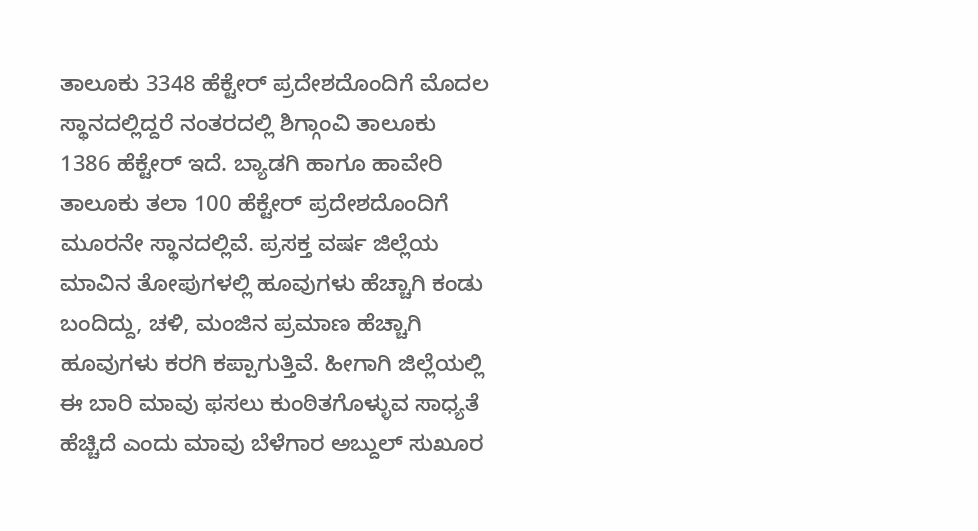ತಾಲೂಕು 3348 ಹೆಕ್ಟೇರ್ ಪ್ರದೇಶದೊಂದಿಗೆ ಮೊದಲ ಸ್ಥಾನದಲ್ಲಿದ್ದರೆ ನಂತರದಲ್ಲಿ ಶಿಗ್ಗಾಂವಿ ತಾಲೂಕು 1386 ಹೆಕ್ಟೇರ್ ಇದೆ. ಬ್ಯಾಡಗಿ ಹಾಗೂ ಹಾವೇರಿ ತಾಲೂಕು ತಲಾ 100 ಹೆಕ್ಟೇರ್ ಪ್ರದೇಶದೊಂದಿಗೆ ಮೂರನೇ ಸ್ಥಾನದಲ್ಲಿವೆ. ಪ್ರಸಕ್ತ ವರ್ಷ ಜಿಲ್ಲೆಯ ಮಾವಿನ ತೋಪುಗಳಲ್ಲಿ ಹೂವುಗಳು ಹೆಚ್ಚಾಗಿ ಕಂಡು ಬಂದಿದ್ದು, ಚಳಿ, ಮಂಜಿನ ಪ್ರಮಾಣ ಹೆಚ್ಚಾಗಿ ಹೂವುಗಳು ಕರಗಿ ಕಪ್ಪಾಗುತ್ತಿವೆ. ಹೀಗಾಗಿ ಜಿಲ್ಲೆಯಲ್ಲಿ ಈ ಬಾರಿ ಮಾವು ಫಸಲು ಕುಂಠಿತಗೊಳ್ಳುವ ಸಾಧ್ಯತೆ ಹೆಚ್ಚಿದೆ ಎಂದು ಮಾವು ಬೆಳೆಗಾರ ಅಬ್ದುಲ್ ಸುಖೂರ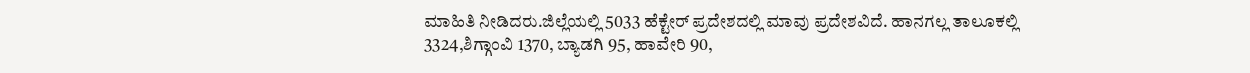ಮಾಹಿತಿ ನೀಡಿದರು.ಜಿಲ್ಲೆಯಲ್ಲಿ 5033 ಹೆಕ್ಟೇರ್ ಪ್ರದೇಶದಲ್ಲಿ ಮಾವು ಪ್ರದೇಶವಿದೆ. ಹಾನಗಲ್ಲ ತಾಲೂಕಲ್ಲಿ 3324,ಶಿಗ್ಗಾಂವಿ 1370, ಬ್ಯಾಡಗಿ 95, ಹಾವೇರಿ 90,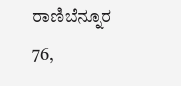ರಾಣಿಬೆನ್ನೂರ 76,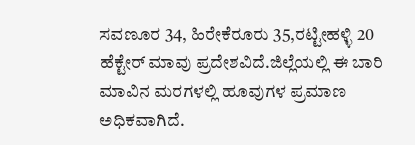ಸವಣೂರ 34, ಹಿರೇಕೆರೂರು 35,ರಟ್ಟೀಹಳ್ಳಿ 20 ಹೆಕ್ಟೇರ್‌ ಮಾವು ಪ್ರದೇಶವಿದೆ.ಜಿಲ್ಲೆಯಲ್ಲಿ ಈ ಬಾರಿ ಮಾವಿನ ಮರಗಳಲ್ಲಿ ಹೂವುಗಳ ಪ್ರಮಾಣ ಅಧಿಕವಾಗಿದೆ.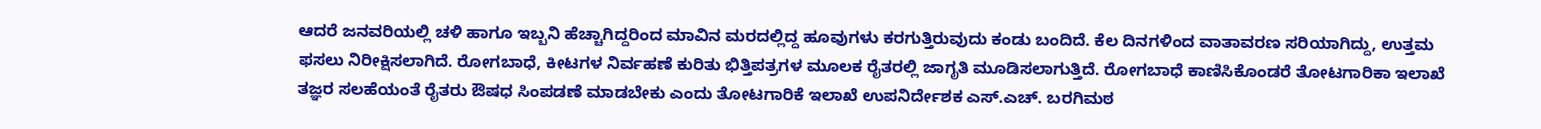ಆದರೆ ಜನವರಿಯಲ್ಲಿ ಚಳಿ ಹಾಗೂ ಇಬ್ಬನಿ ಹೆಚ್ಚಾಗಿದ್ದರಿಂದ ಮಾವಿನ ಮರದಲ್ಲಿದ್ದ ಹೂವುಗಳು ಕರಗುತ್ತಿರುವುದು ಕಂಡು ಬಂದಿದೆ. ಕೆಲ ದಿನಗಳಿಂದ ವಾತಾವರಣ ಸರಿಯಾಗಿದ್ದು, ಉತ್ತಮ ಫಸಲು ನಿರೀಕ್ಷಿಸಲಾಗಿದೆ. ರೋಗಬಾಧೆ, ಕೀಟಗಳ ನಿರ್ವಹಣೆ ಕುರಿತು ಭಿತ್ತಿಪತ್ರಗಳ ಮೂಲಕ ರೈತರಲ್ಲಿ ಜಾಗೃತಿ ಮೂಡಿಸಲಾಗುತ್ತಿದೆ. ರೋಗಬಾಧೆ ಕಾಣಿಸಿಕೊಂಡರೆ ತೋಟಗಾರಿಕಾ ಇಲಾಖೆ ತಜ್ಞರ ಸಲಹೆಯಂತೆ ರೈತರು ಔಷಧ ಸಿಂಪಡಣೆ ಮಾಡಬೇಕು ಎಂದು ತೋಟಗಾರಿಕೆ ಇಲಾಖೆ ಉಪನಿರ್ದೇಶಕ ಎಸ್.ಎಚ್. ಬರಗಿಮಠ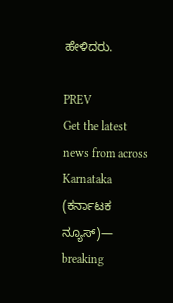ಹೇಳಿದರು.

PREV
Get the latest news from across Karnataka (ಕರ್ನಾಟಕ ನ್ಯೂಸ್)— breaking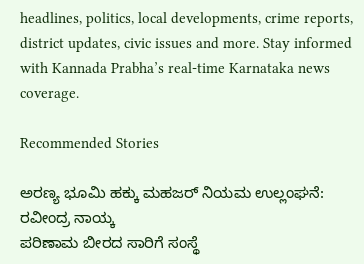headlines, politics, local developments, crime reports, district updates, civic issues and more. Stay informed with Kannada Prabha’s real‑time Karnataka news coverage.

Recommended Stories

ಅರಣ್ಯ ಭೂಮಿ ಹಕ್ಕು ಮಹಜರ್ ನಿಯಮ ಉಲ್ಲಂಘನೆ: ರವೀಂದ್ರ ನಾಯ್ಕ
ಪರಿಣಾಮ ಬೀರದ ಸಾರಿಗೆ ಸಂಸ್ಥೆ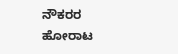ನೌಕರರ ಹೋರಾಟ